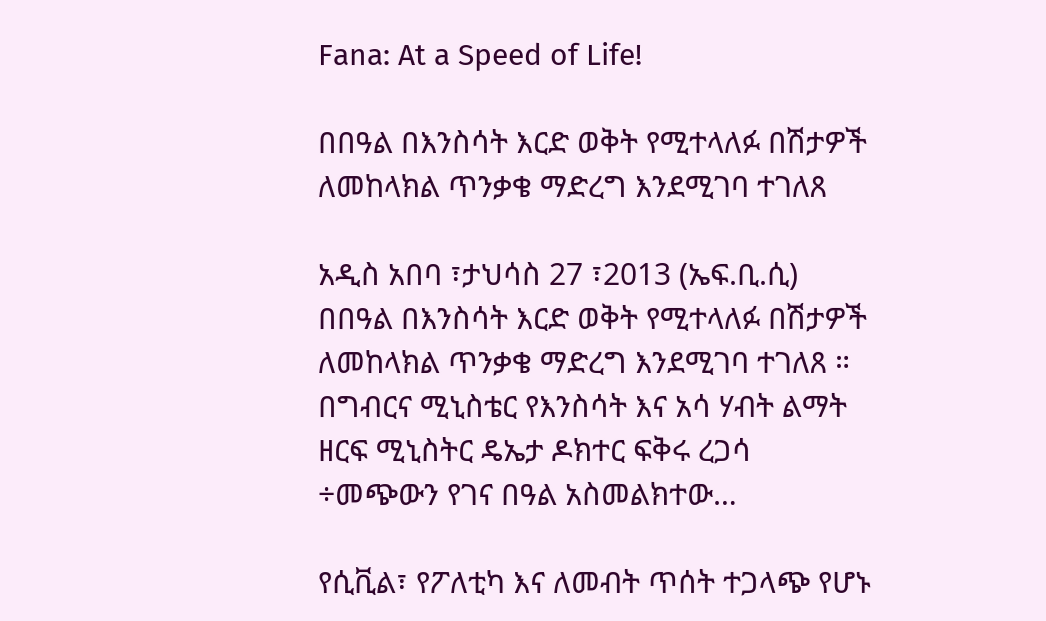Fana: At a Speed of Life!

በበዓል በእንስሳት እርድ ወቅት የሚተላለፉ በሽታዎች ለመከላክል ጥንቃቄ ማድረግ እንደሚገባ ተገለጸ

አዲስ አበባ ፣ታህሳስ 27 ፣2013 (ኤፍ.ቢ.ሲ) በበዓል በእንስሳት እርድ ወቅት የሚተላለፉ በሽታዎች ለመከላክል ጥንቃቄ ማድረግ እንደሚገባ ተገለጸ ። በግብርና ሚኒስቴር የእንስሳት እና አሳ ሃብት ልማት ዘርፍ ሚኒስትር ዴኤታ ዶክተር ፍቅሩ ረጋሳ ÷መጭውን የገና በዓል አስመልክተው…

የሲቪል፣ የፖለቲካ እና ለመብት ጥሰት ተጋላጭ የሆኑ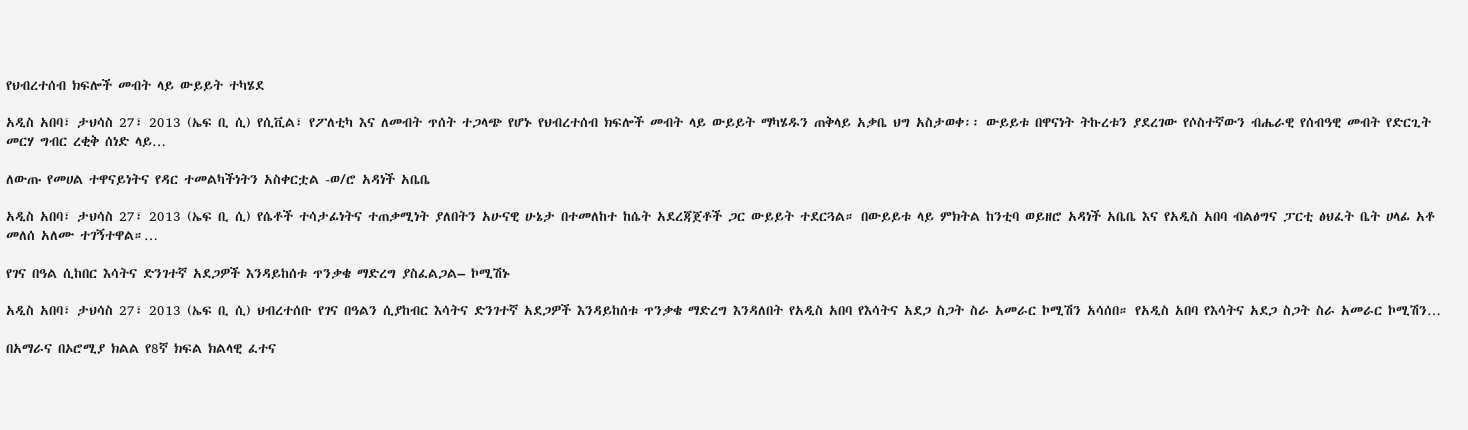የህብረተሰብ ክፍሎች መብት ላይ ውይይት ተካሄደ

አዲስ አበባ፣ ታህሳስ 27፣ 2013 (ኤፍ ቢ ሲ) የሲቪል፣ የፖለቲካ እና ለመብት ጥሰት ተጋላጭ የሆኑ የህብረተሰብ ክፍሎች መብት ላይ ውይይት ማካሄዱን ጠቅላይ አቃቤ ህግ አስታወቀ፡፡ ውይይቱ በዋናነት ትኩረቱን ያደረገው የሶስተኛውን ብሔራዊ የሰብዓዊ መብት የድርጊት መርሃ ግብር ረቂቅ ሰነድ ላይ…

ለውጡ የመሀል ተዋናይነትና የዳር ተመልካችነትን አስቀርቷል -ወ/ሮ አዳነች አቤቤ

አዲስ አበባ፣ ታህሳስ 27፣ 2013 (ኤፍ ቢ ሲ) የሴቶች ተሳታፊነትና ተጠቃሚነት ያለበትን አሁናዊ ሁኔታ በተመለከተ ከሴት አደረጃጀቶች ጋር ውይይት ተደርጓል። በውይይቱ ላይ ምክትል ከንቲባ ወይዘሮ አዳነች አቤቤ እና የአዲስ አበባ ብልፅግና ፓርቲ ፅህፈት ቤት ሀላፊ አቶ መለሰ አለሙ ተገኝተዋል።…

የገና በዓል ሲከበር እሳትና ድንገተኛ አደጋዎች እንዳይከሰቱ ጥንቃቄ ማድረግ ያስፈልጋል– ኮሚሽኑ

አዲስ አበባ፣ ታህሳስ 27፣ 2013 (ኤፍ ቢ ሲ) ህብረተሰቡ የገና በዓልን ሲያከብር እሳትና ድንገተኛ አደጋዎች እንዳይከሰቱ ጥንቃቄ ማድረግ እንዳለበት የአዲስ አበባ የእሳትና አደጋ ስጋት ስራ አመራር ኮሚሽን አሳሰበ። የአዲስ አበባ የእሳትና አደጋ ስጋት ስራ አመራር ኮሚሽን…

በአማራና በኦሮሚያ ክልል የ8ኛ ክፍል ክልላዊ ፈተና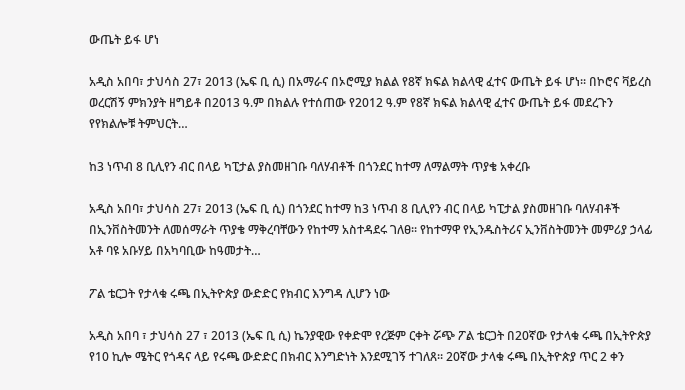ውጤት ይፋ ሆነ

አዲስ አበባ፣ ታህሳስ 27፣ 2013 (ኤፍ ቢ ሲ) በአማራና በኦሮሚያ ክልል የ8ኛ ክፍል ክልላዊ ፈተና ውጤት ይፋ ሆነ፡፡ በኮሮና ቫይረስ ወረርሽኝ ምክንያት ዘግይቶ በ2013 ዓ.ም በክልሉ የተሰጠው የ2012 ዓ.ም የ8ኛ ክፍል ክልላዊ ፈተና ውጤት ይፋ መደረጉን የየክልሎቹ ትምህርት…

ከ3 ነጥብ 8 ቢሊየን ብር በላይ ካፒታል ያስመዘገቡ ባለሃብቶች በጎንደር ከተማ ለማልማት ጥያቄ አቀረቡ

አዲስ አበባ፣ ታህሳስ 27፣ 2013 (ኤፍ ቢ ሲ) በጎንደር ከተማ ከ3 ነጥብ 8 ቢሊየን ብር በላይ ካፒታል ያስመዘገቡ ባለሃብቶች በኢንቨስትመንት ለመሰማራት ጥያቄ ማቅረባቸውን የከተማ አስተዳደሩ ገለፀ፡፡ የከተማዋ የኢንዱስትሪና ኢንቨስትመንት መምሪያ ኃላፊ አቶ ባዩ አቡሃይ በአካባቢው ከዓመታት…

ፖል ቴርጋት የታላቁ ሩጫ በኢትዮጵያ ውድድር የክብር እንግዳ ሊሆን ነው

አዲስ አበባ ፣ ታህሳስ 27 ፣ 2013 (ኤፍ ቢ ሲ) ኬንያዊው የቀድሞ የረጅም ርቀት ሯጭ ፖል ቴርጋት በ20ኛው የታላቁ ሩጫ በኢትዮጵያ የ10 ኪሎ ሜትር የጎዳና ላይ የሩጫ ውድድር በክብር እንግድነት እንደሚገኝ ተገለጸ። 20ኛው ታላቁ ሩጫ በኢትዮጵያ ጥር 2 ቀን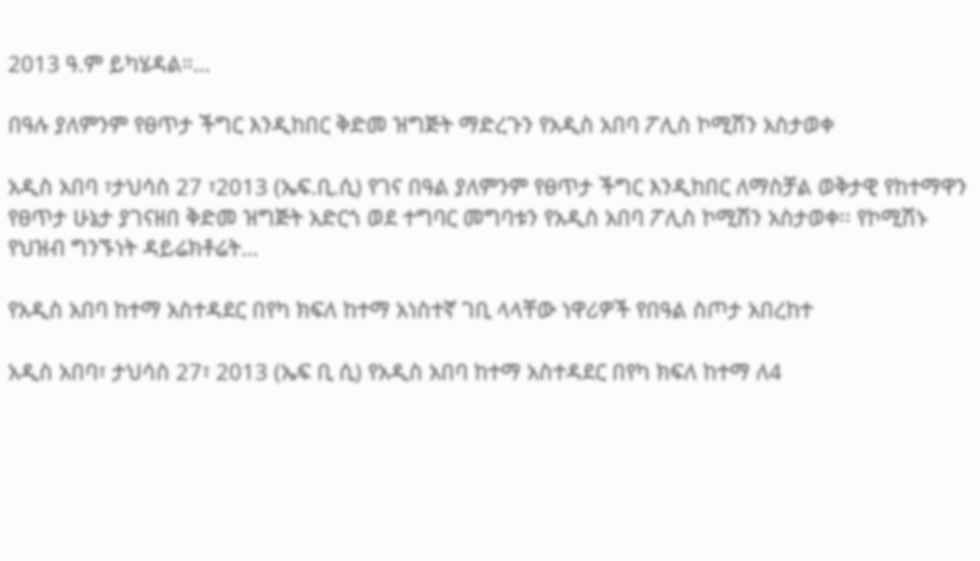2013 ዓ.ም ይካሄዳል።…

በዓሉ ያለምንም የፀጥታ ችግር እንዲከበር ቅድመ ዝግጅት ማድረጉን የአዲስ አበባ ፖሊስ ኮሚሽን አስታወቀ

አዲስ አበባ ፣ታህሳስ 27 ፣2013 (ኤፍ.ቢ.ሲ) የገና በዓል ያለምንም የፀጥታ ችግር እንዲከበር ለማስቻል ወቅታዊ የከተማዋን የፀጥታ ሁኔታ ያገናዘበ ቅድመ ዝግጅት አድርጎ ወደ ተግባር መግባቱን የአዲስ አበባ ፖሊስ ኮሚሽን አስታወቀ፡፡ የኮሚሽኑ የህዝብ ግንኙነት ዳይሬክቶሬት…

የአዲስ አበባ ከተማ አስተዳደር በየካ ክፍለ ከተማ አነስተኛ ገቢ ላላቸው ነዋሪዎች የበዓል ስጦታ አበረከተ

አዲስ አበባ፣ ታህሳስ 27፣ 2013 (ኤፍ ቢ ሲ) የአዲስ አበባ ከተማ አስተዳደር በየካ ክፍለ ከተማ ለ4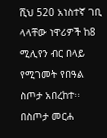ሺህ 520 አነስተኛ ገቢ ላላቸው ነዋሪዎች ከ8 ሚሊየን ብር በላይ የሚገመት የበዓል ስጦታ አበረከተ፡፡ በስጦታ መርሐ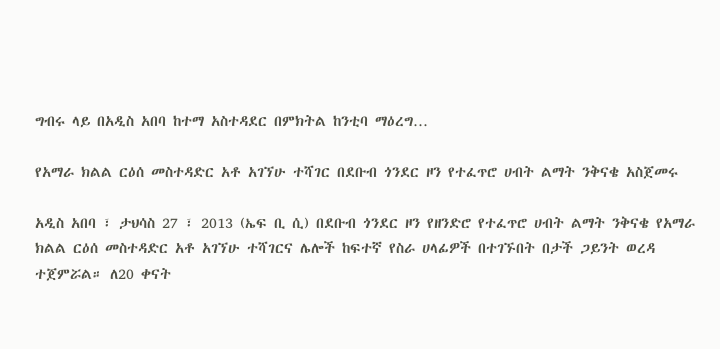ግብሩ ላይ በአዲስ አበባ ከተማ አስተዳደር በምክትል ከንቲባ ማዕረግ…

የአማራ ክልል ርዕሰ መስተዳድር አቶ አገኘሁ ተሻገር በደቡብ ጎንደር ዞን የተፈጥሮ ሀብት ልማት ንቅናቄ አስጀመሩ

አዲስ አበባ ፣ ታህሳስ 27 ፣ 2013 (ኤፍ ቢ ሲ) በደቡብ ጎንደር ዞን የዘንድሮ የተፈጥሮ ሀብት ልማት ንቅናቄ የአማራ ክልል ርዕሰ መስተዳድር አቶ አገኘሁ ተሻገርና ሌሎች ከፍተኛ የስራ ሀላፊዎች በተገኙበት በታች ጋይንት ወረዳ ተጀምሯል። ለ20 ቀናት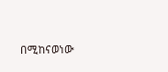በሚከናወነው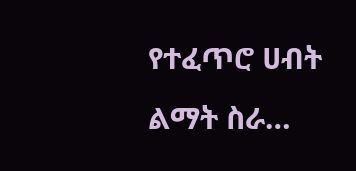የተፈጥሮ ሀብት ልማት ስራ…